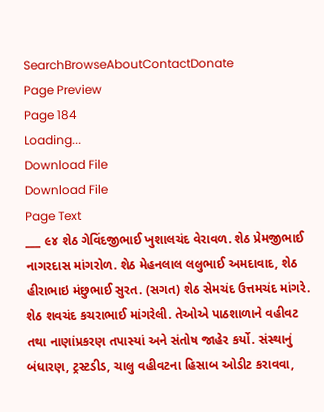SearchBrowseAboutContactDonate
Page Preview
Page 184
Loading...
Download File
Download File
Page Text
___ ૯૪ શેઠ ગેવિંદજીભાઈ ખુશાલચંદ વેરાવળ. શેઠ પ્રેમજીભાઈ નાગરદાસ માંગરોળ. શેઠ મેહનલાલ લલુભાઈ અમદાવાદ, શેઠ હીરાભાઇ મંછુભાઈ સુરત. (સગત) શેઠ સેમચંદ ઉત્તમચંદ માંગરે. શેઠ શવચંદ કચરાભાઈ માંગરેલી. તેઓએ પાઠશાળાને વહીવટ તથા નાણાંપ્રકરણ તપાસ્યાં અને સંતોષ જાહેર કર્યો. સંસ્થાનું બંધારણ, ટ્રસ્ટડીડ, ચાલુ વહીવટના હિસાબ ઓડીટ કરાવવા,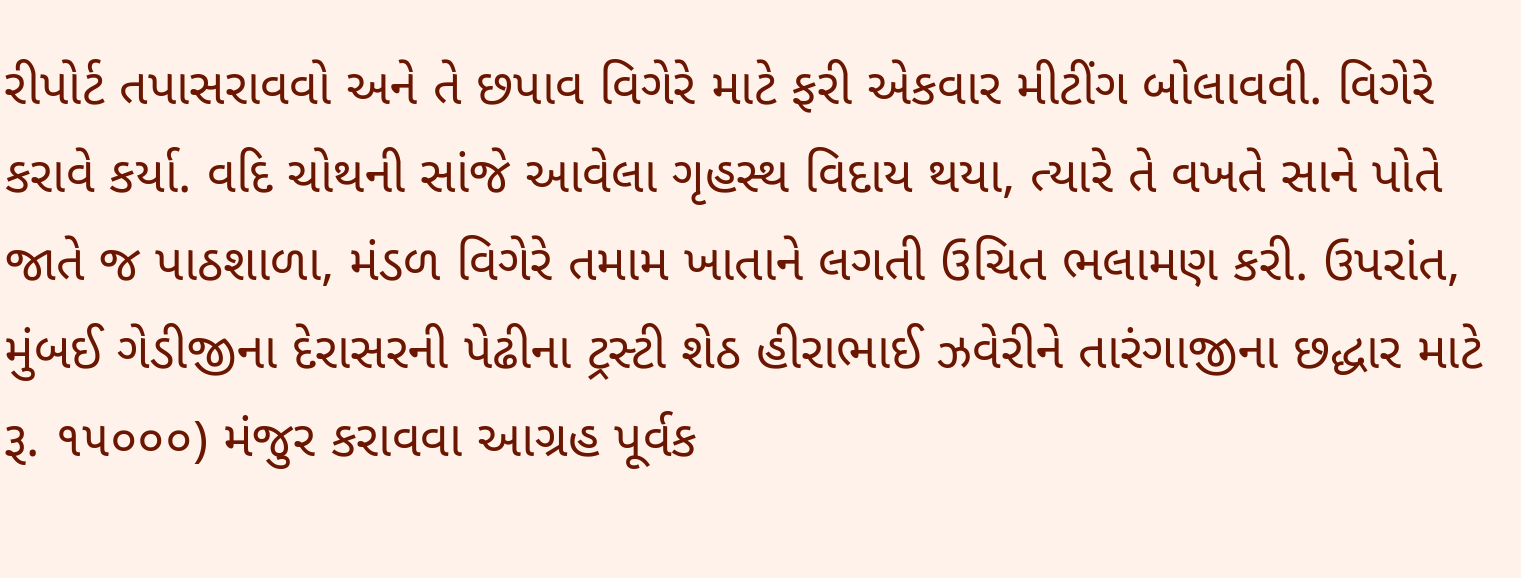રીપોર્ટ તપાસરાવવો અને તે છપાવ વિગેરે માટે ફરી એકવાર મીટીંગ બોલાવવી. વિગેરે કરાવે કર્યા. વદિ ચોથની સાંજે આવેલા ગૃહસ્થ વિદાય થયા, ત્યારે તે વખતે સાને પોતે જાતે જ પાઠશાળા, મંડળ વિગેરે તમામ ખાતાને લગતી ઉચિત ભલામણ કરી. ઉપરાંત, મુંબઈ ગેડીજીના દેરાસરની પેઢીના ટ્રસ્ટી શેઠ હીરાભાઈ ઝવેરીને તારંગાજીના છદ્ધાર માટે રૂ. ૧૫૦૦૦) મંજુર કરાવવા આગ્રહ પૂર્વક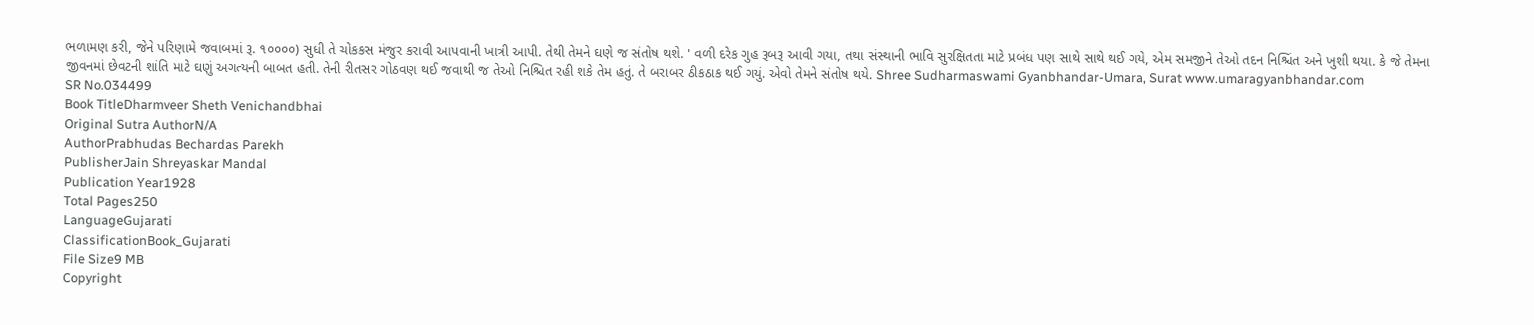ભળામણ કરી, જેને પરિણામે જવાબમાં રૂ. ૧૦૦૦૦) સુધી તે ચોકકસ મંજુર કરાવી આપવાની ખાત્રી આપી. તેથી તેમને ઘણે જ સંતોષ થશે. ' વળી દરેક ગુહ રૂબરૂ આવી ગયા, તથા સંસ્થાની ભાવિ સુરક્ષિતતા માટે પ્રબંધ પણ સાથે સાથે થઈ ગયે, એમ સમજીને તેઓ તદન નિશ્ચિંત અને ખુશી થયા. કે જે તેમના જીવનમાં છેવટની શાંતિ માટે ઘણું અગત્યની બાબત હતી. તેની રીતસર ગોઠવણ થઈ જવાથી જ તેઓ નિશ્ચિત રહી શકે તેમ હતું. તે બરાબર ઠીકઠાક થઈ ગયું. એવો તેમને સંતોષ થયે. Shree Sudharmaswami Gyanbhandar-Umara, Surat www.umaragyanbhandar.com
SR No.034499
Book TitleDharmveer Sheth Venichandbhai
Original Sutra AuthorN/A
AuthorPrabhudas Bechardas Parekh
PublisherJain Shreyaskar Mandal
Publication Year1928
Total Pages250
LanguageGujarati
ClassificationBook_Gujarati
File Size9 MB
Copyright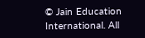© Jain Education International. All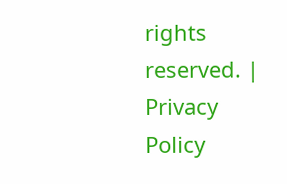rights reserved. | Privacy Policy